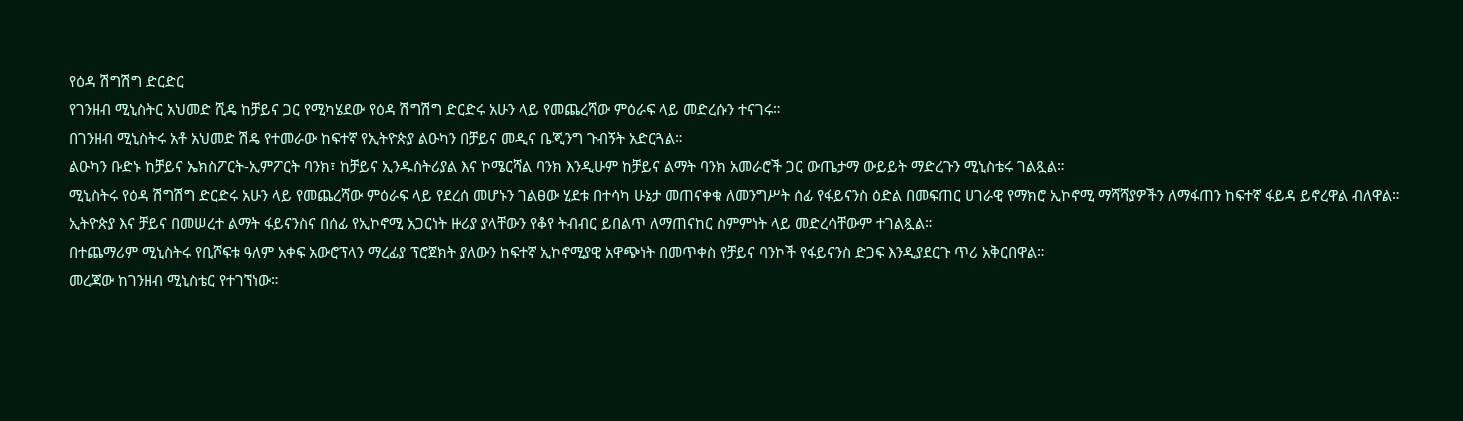የዕዳ ሽግሽግ ድርድር
የገንዘብ ሚኒስትር አህመድ ሺዴ ከቻይና ጋር የሚካሄደው የዕዳ ሽግሽግ ድርድሩ አሁን ላይ የመጨረሻው ምዕራፍ ላይ መድረሱን ተናገሩ።
በገንዘብ ሚኒስትሩ አቶ አህመድ ሽዴ የተመራው ከፍተኛ የኢትዮጵያ ልዑካን በቻይና መዲና ቤጂንግ ጉብኝት አድርጓል።
ልዑካን ቡድኑ ከቻይና ኤክስፖርት-ኢምፖርት ባንክ፣ ከቻይና ኢንዱስትሪያል እና ኮሜርሻል ባንክ እንዲሁም ከቻይና ልማት ባንክ አመራሮች ጋር ውጤታማ ውይይት ማድረጉን ሚኒስቴሩ ገልጿል።
ሚኒስትሩ የዕዳ ሽግሽግ ድርድሩ አሁን ላይ የመጨረሻው ምዕራፍ ላይ የደረሰ መሆኑን ገልፀው ሂደቱ በተሳካ ሁኔታ መጠናቀቁ ለመንግሥት ሰፊ የፋይናንስ ዕድል በመፍጠር ሀገራዊ የማክሮ ኢኮኖሚ ማሻሻያዎችን ለማፋጠን ከፍተኛ ፋይዳ ይኖረዋል ብለዋል።
ኢትዮጵያ እና ቻይና በመሠረተ ልማት ፋይናንስና በሰፊ የኢኮኖሚ አጋርነት ዙሪያ ያላቸውን የቆየ ትብብር ይበልጥ ለማጠናከር ስምምነት ላይ መድረሳቸውም ተገልጿል።
በተጨማሪም ሚኒስትሩ የቢሾፍቱ ዓለም አቀፍ አውሮፕላን ማረፊያ ፕሮጀክት ያለውን ከፍተኛ ኢኮኖሚያዊ አዋጭነት በመጥቀስ የቻይና ባንኮች የፋይናንስ ድጋፍ እንዲያደርጉ ጥሪ አቅርበዋል።
መረጃው ከገንዘብ ሚኒስቴር የተገኘነው።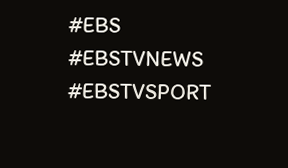#EBS
#EBSTVNEWS
#EBSTVSPORT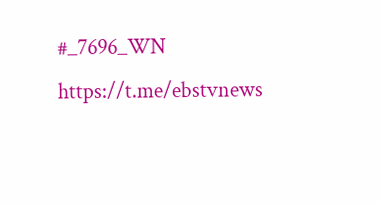#_7696_WN
https://t.me/ebstvnews